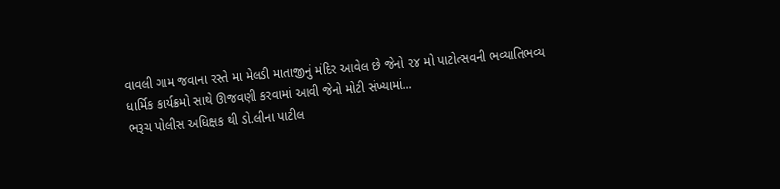વાવલી ગામ જવાના રસ્તે મા મેલડી માતાજીનું મંદિર આવેલ છે જેનો ૨૪ મો પાટોત્સવની ભવ્યાતિભવ્ય ધાર્મિક કાર્યક્રમો સાથે ઊજવણી કરવામાં આવી જેનો મોટી સંખ્યામાં...
ભરૂચ પોલીસ અધિક્ષક થી ડો.લીના પાટીલ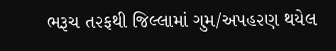ભરૂચ ત૨ફથી જિલ્લામાં ગુમ/અપહ૨ણ થયેલ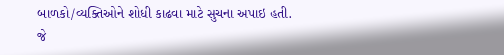બાળકો/વ્યક્તિઓને શોધી કાઢવા માટે સુચના અપાઇ હતી.
જે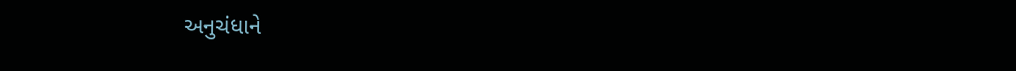અનુચંધાને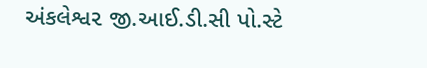અંકલેશ્વ૨ જી.આઈ.ડી.સી પો.સ્ટે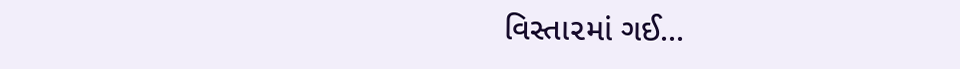વિસ્તા૨માં ગઈ...